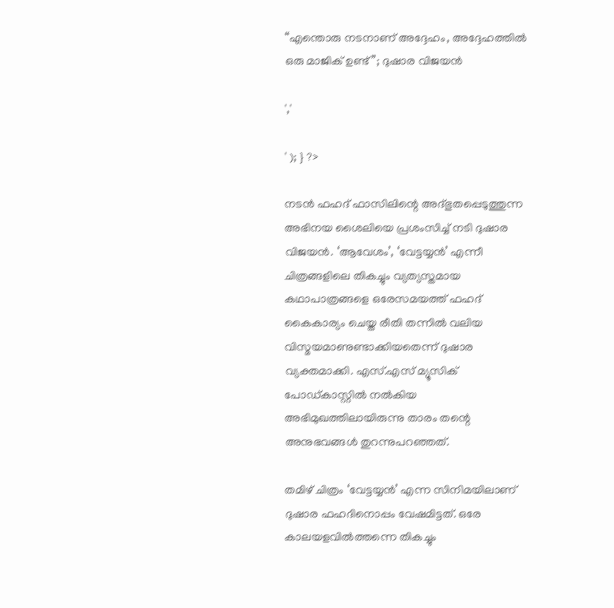“എന്തൊരു നടനാണ് അദ്ദേഹം, അദ്ദേഹത്തിൽ ഒരു മാജിക് ഉണ്ട്”; ദുഷാര വിജയൻ

','

' ); } ?>

നടൻ ഫഹദ് ഫാസിലിന്റെ അദ്ഭുതപ്പെടുത്തുന്ന അഭിനയ ശൈലിയെ പ്രശംസിച്ച് നടി ദുഷാര വിജയൻ. ‘ആവേശം’, ‘വേട്ടയ്യൻ’ എന്നീ ചിത്രങ്ങളിലെ തികച്ചും വ്യത്യസ്തമായ കഥാപാത്രങ്ങളെ ഒരേസമയത്ത് ഫഹദ് കൈകാര്യം ചെയ്ത രീതി തന്നിൽ വലിയ വിസ്മയമാണുണ്ടാക്കിയതെന്ന് ദുഷാര വ്യക്തമാക്കി. എസ്.എസ് മ്യൂസിക് പോഡ്കാസ്റ്റിൽ നൽകിയ അഭിമുഖത്തിലായിരുന്നു താരം തന്റെ അനുഭവങ്ങൾ തുറന്നുപറഞ്ഞത്.

തമിഴ് ചിത്രം ‘വേട്ടയ്യൻ’ എന്ന സിനിമയിലാണ് ദുഷാര ഫഹദിനൊപ്പം വേഷമിട്ടത്. ഒരേ കാലയളവിൽത്തന്നെ തികച്ചും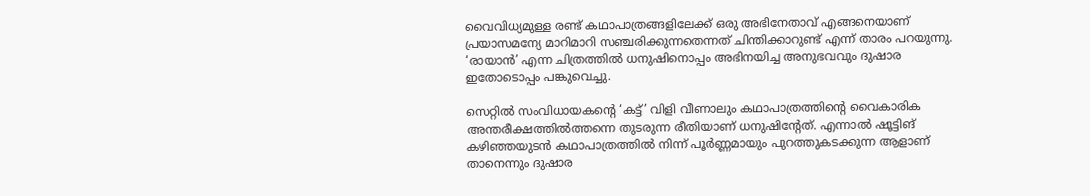വൈവിധ്യമുള്ള രണ്ട് കഥാപാത്രങ്ങളിലേക്ക് ഒരു അഭിനേതാവ് എങ്ങനെയാണ് പ്രയാസമന്യേ മാറിമാറി സഞ്ചരിക്കുന്നതെന്നത് ചിന്തിക്കാറുണ്ട് എന്ന് താരം പറയുന്നു. ‘രായാൻ’ എന്ന ചിത്രത്തിൽ ധനുഷിനൊപ്പം അഭിനയിച്ച അനുഭവവും ദുഷാര ഇതോടൊപ്പം പങ്കുവെച്ചു.

സെറ്റിൽ സംവിധായകന്റെ ‘കട്ട്’ വിളി വീണാലും കഥാപാത്രത്തിന്റെ വൈകാരിക അന്തരീക്ഷത്തിൽത്തന്നെ തുടരുന്ന രീതിയാണ് ധനുഷിന്റേത്. എന്നാൽ ഷൂട്ടിങ് കഴിഞ്ഞയുടൻ കഥാപാത്രത്തിൽ നിന്ന് പൂർണ്ണമായും പുറത്തുകടക്കുന്ന ആളാണ് താനെന്നും ദുഷാര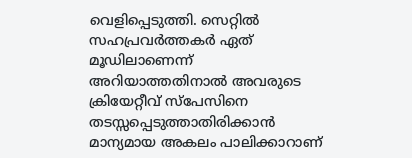വെളിപ്പെടുത്തി. സെറ്റിൽ സഹപ്രവർത്തകർ ഏത് മൂഡിലാണെന്ന് അറിയാത്തതിനാൽ അവരുടെ ക്രിയേറ്റീവ് സ്പേസിനെ തടസ്സപ്പെടുത്താതിരിക്കാൻ മാന്യമായ അകലം പാലിക്കാറാണ്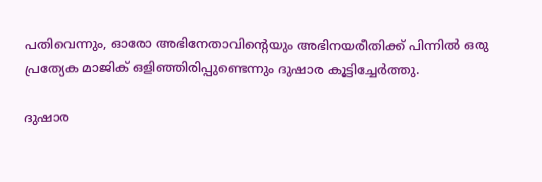പതിവെന്നും, ഓരോ അഭിനേതാവിന്റെയും അഭിനയരീതിക്ക് പിന്നിൽ ഒരു പ്രത്യേക മാജിക് ഒളിഞ്ഞിരിപ്പുണ്ടെന്നും ദുഷാര കൂട്ടിച്ചേർത്തു.

ദുഷാര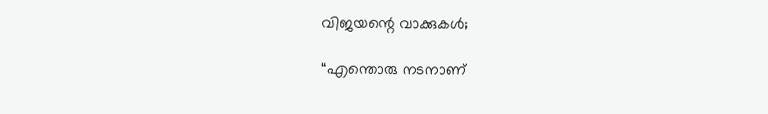വിജയന്റെ വാക്കുകൾ;

“എന്തൊരു നടനാണ്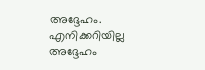അദ്ദേഹം. എനിക്കറിയില്ല അദ്ദേഹം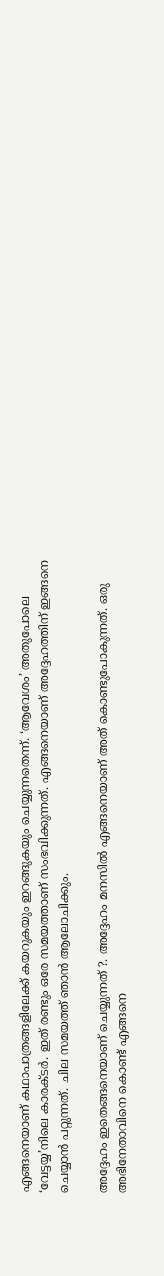എങ്ങനെയാണ് കഥാപാത്രങ്ങളിലേക്ക് കയറുകയും ഇറങ്ങുകയും ചെയ്യുന്നതെന്ന്. ‘ആവേശം’ അതുപോലെ ‘വേട്ടയ്യ’നിലെ കാരക്ടർ. ഇത് രണ്ടും ഒരേ സമയത്താണ് സംഭവിക്കുന്നത്. എങ്ങനെയാണ് അദ്ദേഹത്തിന് ഇങ്ങനെ ചെയ്യാൻ പറ്റുന്നത്. ചില സമയത്ത് ഞാൻ ആലോചിക്കും.

അദ്ദേഹം ഇതെങ്ങനെയാണ് ചെയ്യുന്നത് ?. അദ്ദേഹം മനസിൽ എങ്ങനെയാണ് അത് കൊണ്ടുപോകുന്നത്. ഒരു അഭിനേതാവിനെ കൊണ്ട് എങ്ങനെ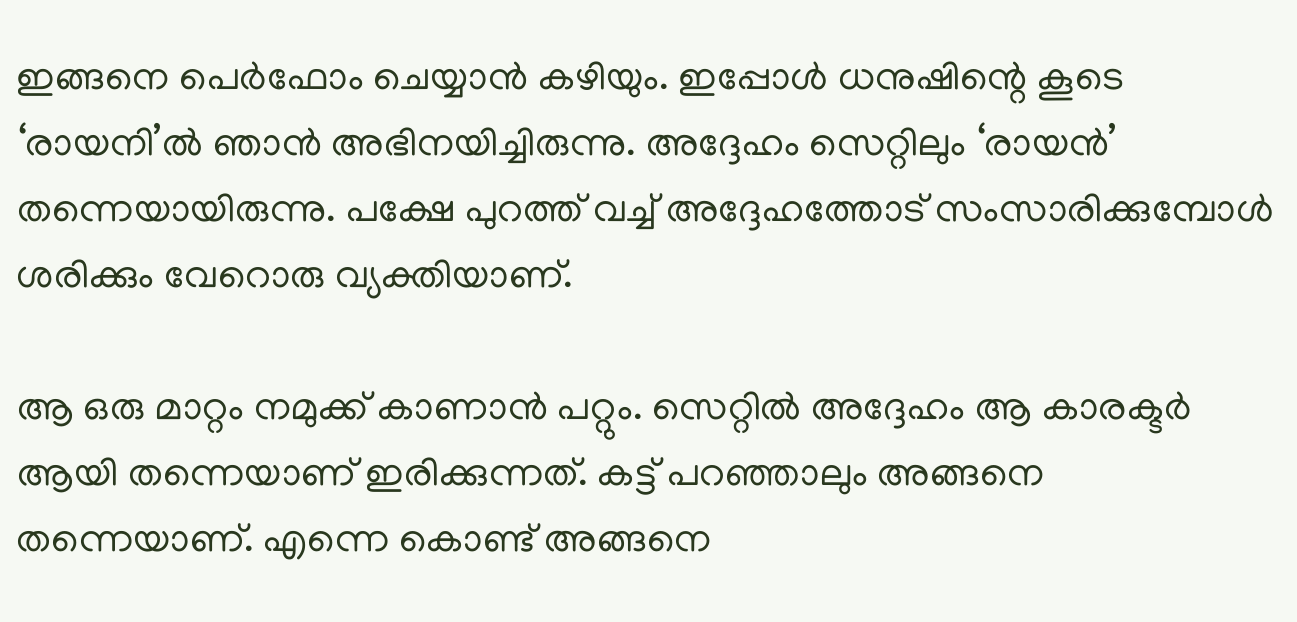ഇങ്ങനെ പെർഫോം ചെയ്യാൻ കഴിയും. ഇപ്പോൾ ധനുഷിന്റെ കൂടെ ‘രായനി’ൽ ഞാൻ അഭിനയിച്ചിരുന്നു. അദ്ദേഹം സെറ്റിലും ‘രായൻ’ തന്നെയായിരുന്നു. പക്ഷേ പുറത്ത് വച്ച് അദ്ദേഹത്തോട് സംസാരിക്കുമ്പോൾ ശരിക്കും വേറൊരു വ്യക്തിയാണ്.

ആ ഒരു മാറ്റം നമുക്ക് കാണാൻ പറ്റും. സെറ്റിൽ അദ്ദേഹം ആ കാരക്ടർ ആയി തന്നെയാണ് ഇരിക്കുന്നത്. കട്ട് പറഞ്ഞാലും അങ്ങനെ തന്നെയാണ്. എന്നെ കൊണ്ട് അങ്ങനെ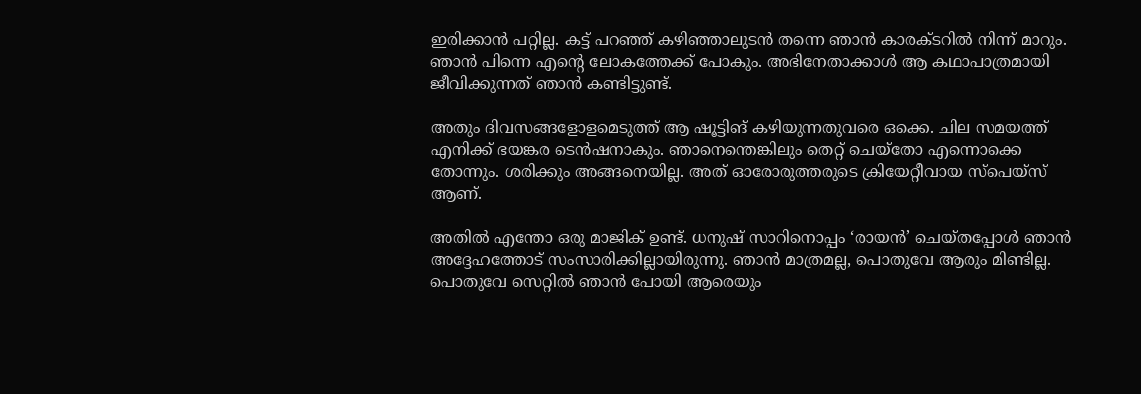ഇരിക്കാൻ പറ്റില്ല. കട്ട് പറഞ്ഞ് കഴിഞ്ഞാലുടൻ തന്നെ ഞാൻ കാരക്ടറിൽ നിന്ന് മാറും. ഞാൻ പിന്നെ എന്റെ ലോകത്തേക്ക് പോകും. അഭിനേതാക്കാൾ ആ കഥാപാത്രമായി ജീവിക്കുന്നത് ഞാൻ കണ്ടിട്ടുണ്ട്.

അതും ദിവസങ്ങളോളമെടുത്ത് ആ ഷൂട്ടിങ് കഴിയുന്നതുവരെ ഒക്കെ. ചില സമയത്ത് എനിക്ക് ഭയങ്കര ടെൻഷനാകും. ഞാനെന്തെങ്കിലും തെറ്റ് ചെയ്തോ എന്നൊക്കെ തോന്നും. ശരിക്കും അങ്ങനെയില്ല. അത് ഓരോരുത്തരുടെ ക്രിയേറ്റീവായ സ്പെയ്സ് ആണ്.

അതിൽ എന്തോ ഒരു മാജിക് ഉണ്ട്. ധനുഷ് സാറിനൊപ്പം ‘രായൻ’ ചെയ്തപ്പോൾ ഞാൻ അദ്ദേഹത്തോട് സംസാരിക്കില്ലായിരുന്നു. ഞാൻ മാത്രമല്ല, പൊതുവേ ആരും മിണ്ടില്ല. പൊതുവേ സെറ്റിൽ ഞാൻ പോയി ആരെയും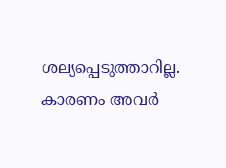ശല്യപ്പെടുത്താറില്ല. കാരണം അവർ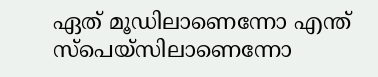ഏത് മൂഡിലാണെന്നോ എന്ത് സ്പെയ്സിലാണെന്നോ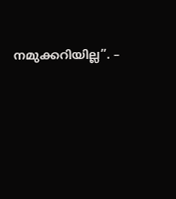നമുക്കറിയില്ല”. –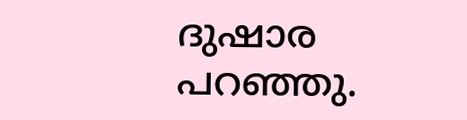ദുഷാര പറഞ്ഞു.